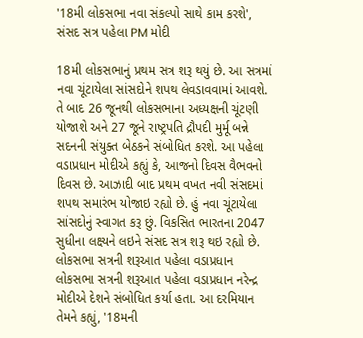'18મી લોકસભા નવા સંકલ્પો સાથે કામ કરશે', સંસદ સત્ર પહેલા PM મોદી

18મી લોકસભાનું પ્રથમ સત્ર શરૂ થયું છે. આ સત્રમાં નવા ચૂંટાયેલા સાંસદોને શપથ લેવડાવવામાં આવશે. તે બાદ 26 જૂનથી લોકસભાના અધ્યક્ષની ચૂંટણી યોજાશે અને 27 જૂને રાષ્ટ્રપતિ દ્રૌપદી મુર્મૂ બન્ને સદનની સંયુક્ત બેઠકને સંબોધિત કરશે. આ પહેલા વડાપ્રધાન મોદીએ કહ્યું કે, આજનો દિવસ વૈભવનો દિવસ છે. આઝાદી બાદ પ્રથમ વખત નવી સંસદમાં શપથ સમારંભ યોજાઇ રહ્યો છે. હું નવા ચૂંટાયેલા સાંસદોનું સ્વાગત કરૂ છું. વિકસિત ભારતના 2047 સુધીના લક્ષ્યને લઇને સંસદ સત્ર શરૂ થઇ રહ્યો છે.
લોકસભા સત્રની શરૂઆત પહેલા વડાપ્રધાન
લોકસભા સત્રની શરૂઆત પહેલા વડાપ્રધાન નરેન્દ્ર મોદીએ દેશને સંબોધિત કર્યા હતા. આ દરમિયાન તેમને કહ્યું, '18મની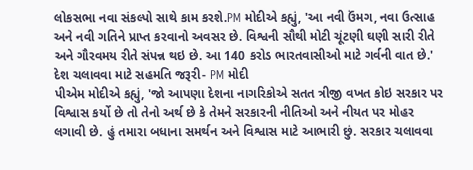લોકસભા નવા સંકલ્પો સાથે કામ કરશે.PM મોદીએ કહ્યું, 'આ નવી ઉંમગ, નવા ઉત્સાહ અને નવી ગતિને પ્રાપ્ત કરવાનો અવસર છે. વિશ્વની સૌથી મોટી ચૂંટણી ઘણી સારી રીતે અને ગૌરવમય રીતે સંપન્ન થઇ છે. આ 140 કરોડ ભારતવાસીઓ માટે ગર્વની વાત છે.'
દેશ ચલાવવા માટે સહમતિ જરૂરી- PM મોદી
પીએમ મોદીએ કહ્યું, 'જો આપણા દેશના નાગરિકોએ સતત ત્રીજી વખત કોઇ સરકાર પર વિશ્વાસ કર્યો છે તો તેનો અર્થ છે કે તેમને સરકારની નીતિઓ અને નીયત પર મોહર લગાવી છે. હું તમારા બધાના સમર્થન અને વિશ્વાસ માટે આભારી છું. સરકાર ચલાવવા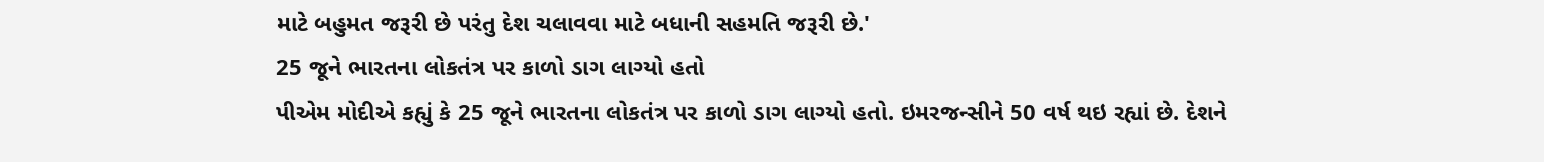માટે બહુમત જરૂરી છે પરંતુ દેશ ચલાવવા માટે બધાની સહમતિ જરૂરી છે.'
25 જૂને ભારતના લોકતંત્ર પર કાળો ડાગ લાગ્યો હતો
પીએમ મોદીએ કહ્યું કે 25 જૂને ભારતના લોકતંત્ર પર કાળો ડાગ લાગ્યો હતો. ઇમરજન્સીને 50 વર્ષ થઇ રહ્યાં છે. દેશને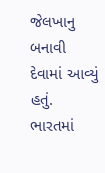જેલખાનુ બનાવી દેવામાં આવ્યું હતું. ભારતમાં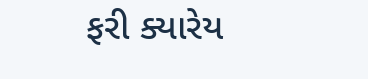ફરી ક્યારેય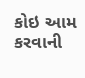કોઇ આમ કરવાની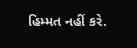હિમ્મત નહીં કરે.